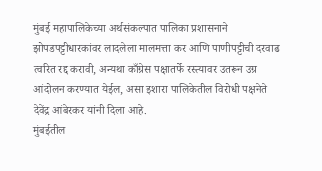मुंबई महापालिकेच्या अर्थसंकल्पात पालिका प्रशासनाने झोपडपट्टीधारकांवर लादलेला मालमत्ता कर आणि पाणीपट्टीची दरवाढ त्वरित रद्द करावी, अन्यथा काँग्रेस पक्षातर्फे रस्त्यावर उतरून उग्र आंदोलन करण्यात येईल, असा इशारा पालिकेतील विरोधी पक्षनेते देवेंद्र आंबेरकर यांनी दिला आहे.
मुंबईतील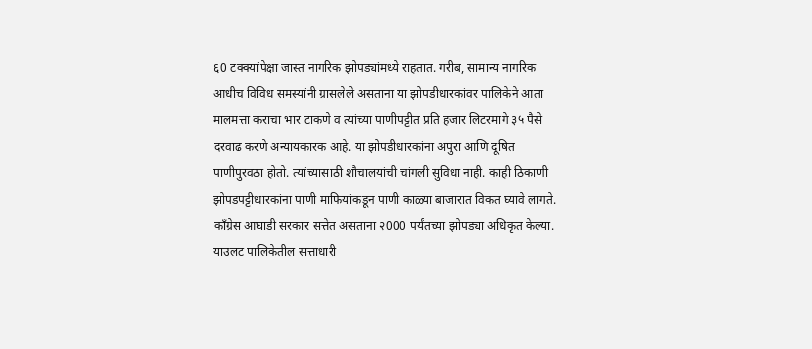६0 टक्क्यांपेक्षा जास्त नागरिक झोपड्यांमध्ये राहतात. गरीब, सामान्य नागरिक आधीच विविध समस्यांनी ग्रासलेले असताना या झोपडीधारकांवर पालिकेने आता मालमत्ता कराचा भार टाकणे व त्यांच्या पाणीपट्टीत प्रति हजार लिटरमागे ३५ पैसे दरवाढ करणे अन्यायकारक आहे. या झोपडीधारकांना अपुरा आणि दूषित पाणीपुरवठा होतो. त्यांच्यासाठी शौचालयांची चांगली सुविधा नाही. काही ठिकाणी झोपडपट्टीधारकांना पाणी माफियांकडून पाणी काळ्या बाजारात विकत घ्यावे लागते. काँग्रेस आघाडी सरकार सत्तेत असताना २000 पर्यंतच्या झोपड्या अधिकृत केल्या. याउलट पालिकेतील सत्ताधारी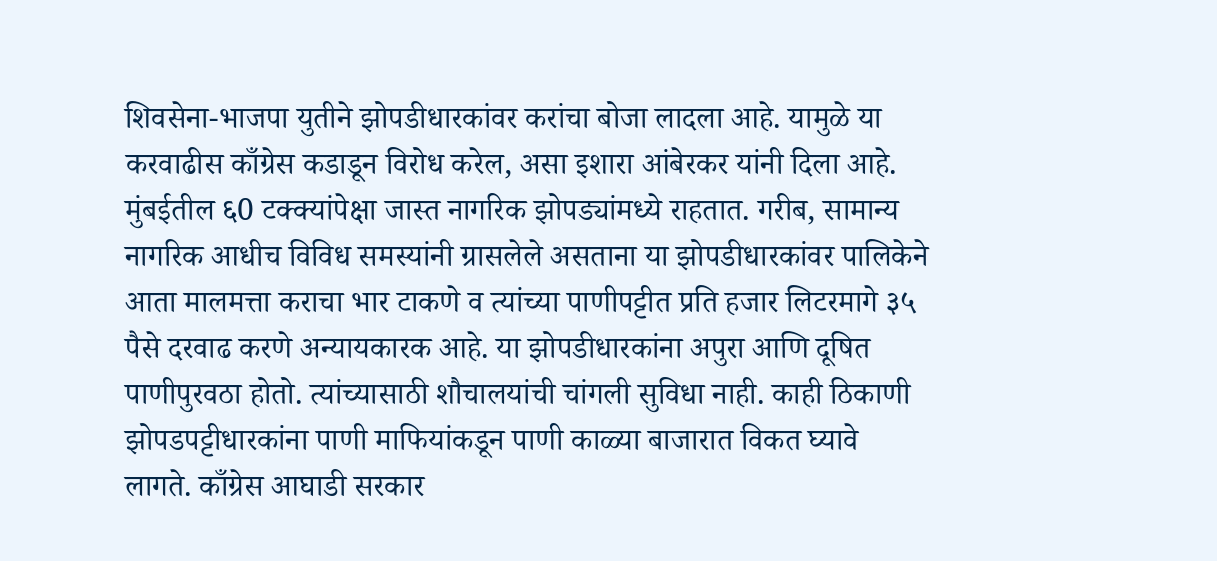शिवसेना-भाजपा युतीने झोपडीधारकांवर करांचा बोजा लादला आहे. यामुळे या करवाढीस काँग्रेस कडाडून विरोध करेल, असा इशारा आंबेरकर यांनी दिला आहे.
मुंबईतील ६0 टक्क्यांपेक्षा जास्त नागरिक झोपड्यांमध्ये राहतात. गरीब, सामान्य नागरिक आधीच विविध समस्यांनी ग्रासलेले असताना या झोपडीधारकांवर पालिकेने आता मालमत्ता कराचा भार टाकणे व त्यांच्या पाणीपट्टीत प्रति हजार लिटरमागे ३५ पैसे दरवाढ करणे अन्यायकारक आहे. या झोपडीधारकांना अपुरा आणि दूषित पाणीपुरवठा होतो. त्यांच्यासाठी शौचालयांची चांगली सुविधा नाही. काही ठिकाणी झोपडपट्टीधारकांना पाणी माफियांकडून पाणी काळ्या बाजारात विकत घ्यावे लागते. काँग्रेस आघाडी सरकार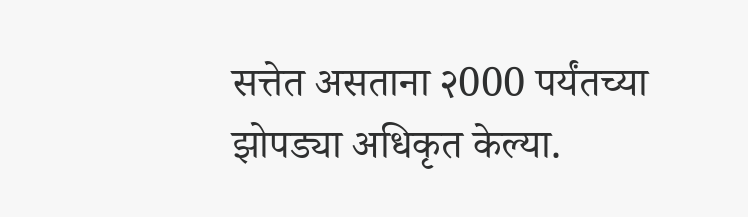सत्तेत असताना २000 पर्यंतच्या झोपड्या अधिकृत केल्या.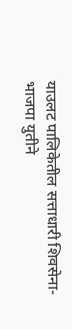याउलट पालिकेतील सत्ताधारी शिवसेना-भाजपा युतीने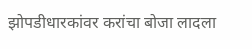झोपडीधारकांवर करांचा बोजा लादला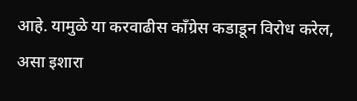आहे. यामुळे या करवाढीस काँग्रेस कडाडून विरोध करेल, असा इशारा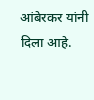आंबेरकर यांनी दिला आहे.